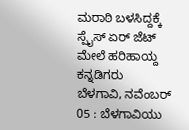ಮರಾಠಿ ಬಳಸಿದ್ದಕ್ಕೆ ಸ್ಪೈಸ್ ಏರ್ ಜೆಟ್ ಮೇಲೆ ಹರಿಹಾಯ್ದ ಕನ್ನಡಿಗರು
ಬೆಳಗಾವಿ, ನವೆಂಬರ್ 05 : ಬೆಳಗಾವಿಯು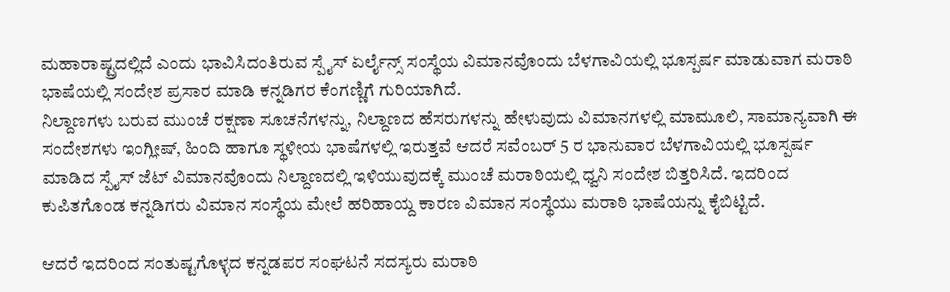ಮಹಾರಾಷ್ಟ್ರದಲ್ಲಿದೆ ಎಂದು ಭಾವಿಸಿದಂತಿರುವ ಸ್ಪೈಸ್ ಏರ್ಲೈನ್ಸ್ ಸಂಸ್ಥೆಯ ವಿಮಾನವೊಂದು ಬೆಳಗಾವಿಯಲ್ಲಿ ಭೂಸ್ಪರ್ಷ ಮಾಡುವಾಗ ಮರಾಠಿ ಭಾಷೆಯಲ್ಲಿ ಸಂದೇಶ ಪ್ರಸಾರ ಮಾಡಿ ಕನ್ನಡಿಗರ ಕೆಂಗಣ್ಣಿಗೆ ಗುರಿಯಾಗಿದೆ.
ನಿಲ್ದಾಣಗಳು ಬರುವ ಮುಂಚೆ ರಕ್ಷಣಾ ಸೂಚನೆಗಳನ್ನು, ನಿಲ್ದಾಣದ ಹೆಸರುಗಳನ್ನು ಹೇಳುವುದು ವಿಮಾನಗಳಲ್ಲಿ ಮಾಮೂಲಿ, ಸಾಮಾನ್ಯವಾಗಿ ಈ ಸಂದೇಶಗಳು ಇಂಗ್ಲೀಷ್, ಹಿಂದಿ ಹಾಗೂ ಸ್ಥಳೀಯ ಭಾಷೆಗಳಲ್ಲಿ ಇರುತ್ತವೆ ಆದರೆ ಸವೆಂಬರ್ 5 ರ ಭಾನುವಾರ ಬೆಳಗಾವಿಯಲ್ಲಿ ಭೂಸ್ಪರ್ಷ ಮಾಡಿದ ಸ್ಪೈಸ್ ಜೆಟ್ ವಿಮಾನವೊಂದು ನಿಲ್ದಾಣದಲ್ಲಿ ಇಳಿಯುವುದಕ್ಕೆ ಮುಂಚೆ ಮರಾಠಿಯಲ್ಲಿ ಧ್ವನಿ ಸಂದೇಶ ಬಿತ್ತರಿಸಿದೆ. ಇದರಿಂದ ಕುಪಿತಗೊಂಡ ಕನ್ನಡಿಗರು ವಿಮಾನ ಸಂಸ್ಥೆಯ ಮೇಲೆ ಹರಿಹಾಯ್ದ ಕಾರಣ ವಿಮಾನ ಸಂಸ್ಥೆಯು ಮರಾಠಿ ಭಾಷೆಯನ್ನು ಕೈಬಿಟ್ಟಿದೆ.

ಆದರೆ ಇದರಿಂದ ಸಂತುಷ್ಟಗೊಳ್ಳದ ಕನ್ನಡಪರ ಸಂಘಟನೆ ಸದಸ್ಯರು ಮರಾಠಿ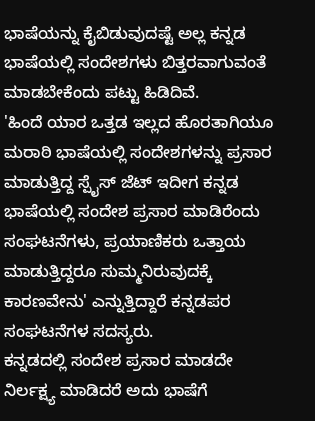ಭಾಷೆಯನ್ನು ಕೈಬಿಡುವುದಷ್ಟೆ ಅಲ್ಲ ಕನ್ನಡ ಭಾಷೆಯಲ್ಲಿ ಸಂದೇಶಗಳು ಬಿತ್ತರವಾಗುವಂತೆ ಮಾಡಬೇಕೆಂದು ಪಟ್ಟು ಹಿಡಿದಿವೆ.
'ಹಿಂದೆ ಯಾರ ಒತ್ತಡ ಇಲ್ಲದ ಹೊರತಾಗಿಯೂ ಮರಾಠಿ ಭಾಷೆಯಲ್ಲಿ ಸಂದೇಶಗಳನ್ನು ಪ್ರಸಾರ ಮಾಡುತ್ತಿದ್ದ ಸ್ಪೈಸ್ ಜೆಟ್ ಇದೀಗ ಕನ್ನಡ ಭಾಷೆಯಲ್ಲಿ ಸಂದೇಶ ಪ್ರಸಾರ ಮಾಡಿರೆಂದು ಸಂಘಟನೆಗಳು, ಪ್ರಯಾಣಿಕರು ಒತ್ತಾಯ ಮಾಡುತ್ತಿದ್ದರೂ ಸುಮ್ಮನಿರುವುದಕ್ಕೆ ಕಾರಣವೇನು' ಎನ್ನುತ್ತಿದ್ದಾರೆ ಕನ್ನಡಪರ ಸಂಘಟನೆಗಳ ಸದಸ್ಯರು.
ಕನ್ನಡದಲ್ಲಿ ಸಂದೇಶ ಪ್ರಸಾರ ಮಾಡದೇ ನಿರ್ಲಕ್ಷ್ಯ ಮಾಡಿದರೆ ಅದು ಭಾಷೆಗೆ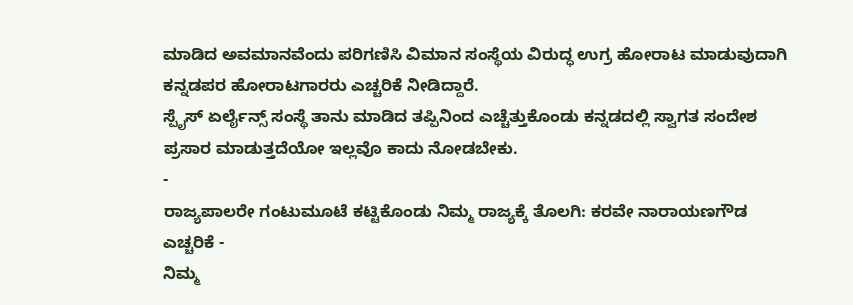ಮಾಡಿದ ಅವಮಾನವೆಂದು ಪರಿಗಣಿಸಿ ವಿಮಾನ ಸಂಸ್ಥೆಯ ವಿರುದ್ಧ ಉಗ್ರ ಹೋರಾಟ ಮಾಡುವುದಾಗಿ ಕನ್ನಡಪರ ಹೋರಾಟಗಾರರು ಎಚ್ಚರಿಕೆ ನೀಡಿದ್ದಾರೆ.
ಸ್ಪೈಸ್ ಏರ್ಲೈನ್ಸ್ ಸಂಸ್ಥೆ ತಾನು ಮಾಡಿದ ತಪ್ಪಿನಿಂದ ಎಚ್ಚೆತ್ತುಕೊಂಡು ಕನ್ನಡದಲ್ಲಿ ಸ್ವಾಗತ ಸಂದೇಶ ಪ್ರಸಾರ ಮಾಡುತ್ತದೆಯೋ ಇಲ್ಲವೊ ಕಾದು ನೋಡಬೇಕು.
-
ರಾಜ್ಯಪಾಲರೇ ಗಂಟುಮೂಟೆ ಕಟ್ಟಿಕೊಂಡು ನಿಮ್ಮ ರಾಜ್ಯಕ್ಕೆ ತೊಲಗಿ: ಕರವೇ ನಾರಾಯಣಗೌಡ ಎಚ್ಚರಿಕೆ -
ನಿಮ್ಮ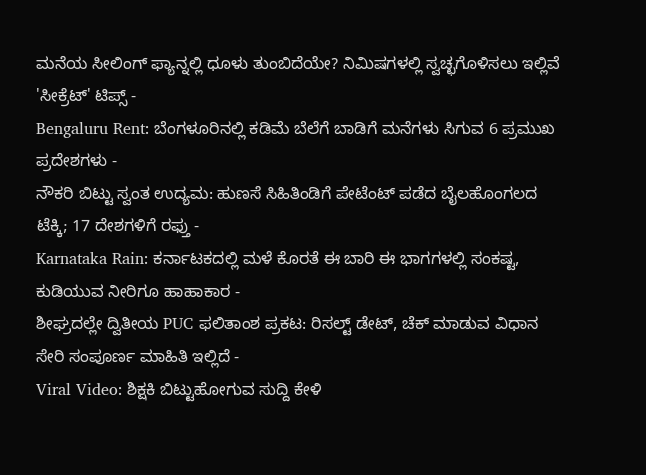ಮನೆಯ ಸೀಲಿಂಗ್ ಫ್ಯಾನ್ನಲ್ಲಿ ಧೂಳು ತುಂಬಿದೆಯೇ? ನಿಮಿಷಗಳಲ್ಲಿ ಸ್ವಚ್ಛಗೊಳಿಸಲು ಇಲ್ಲಿವೆ 'ಸೀಕ್ರೆಟ್' ಟಿಪ್ಸ್ -
Bengaluru Rent: ಬೆಂಗಳೂರಿನಲ್ಲಿ ಕಡಿಮೆ ಬೆಲೆಗೆ ಬಾಡಿಗೆ ಮನೆಗಳು ಸಿಗುವ 6 ಪ್ರಮುಖ ಪ್ರದೇಶಗಳು -
ನೌಕರಿ ಬಿಟ್ಟು ಸ್ವಂತ ಉದ್ಯಮ: ಹುಣಸೆ ಸಿಹಿತಿಂಡಿಗೆ ಪೇಟೆಂಟ್ ಪಡೆದ ಬೈಲಹೊಂಗಲದ ಟೆಕ್ಕಿ; 17 ದೇಶಗಳಿಗೆ ರಫ್ತು -
Karnataka Rain: ಕರ್ನಾಟಕದಲ್ಲಿ ಮಳೆ ಕೊರತೆ ಈ ಬಾರಿ ಈ ಭಾಗಗಳಲ್ಲಿ ಸಂಕಷ್ಟ, ಕುಡಿಯುವ ನೀರಿಗೂ ಹಾಹಾಕಾರ -
ಶೀಘ್ರದಲ್ಲೇ ದ್ವಿತೀಯ PUC ಫಲಿತಾಂಶ ಪ್ರಕಟ: ರಿಸಲ್ಟ್ ಡೇಟ್, ಚೆಕ್ ಮಾಡುವ ವಿಧಾನ ಸೇರಿ ಸಂಪೂರ್ಣ ಮಾಹಿತಿ ಇಲ್ಲಿದೆ -
Viral Video: ಶಿಕ್ಷಕಿ ಬಿಟ್ಟುಹೋಗುವ ಸುದ್ದಿ ಕೇಳಿ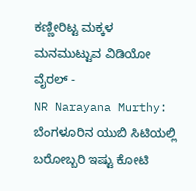ಕಣ್ಣೀರಿಟ್ಟ ಮಕ್ಕಳ ಮನಮುಟ್ಟುವ ವಿಡಿಯೋ ವೈರಲ್ -
NR Narayana Murthy: ಬೆಂಗಳೂರಿನ ಯುಬಿ ಸಿಟಿಯಲ್ಲಿ ಬರೋಬ್ಬರಿ ಇಷ್ಟು ಕೋಟಿ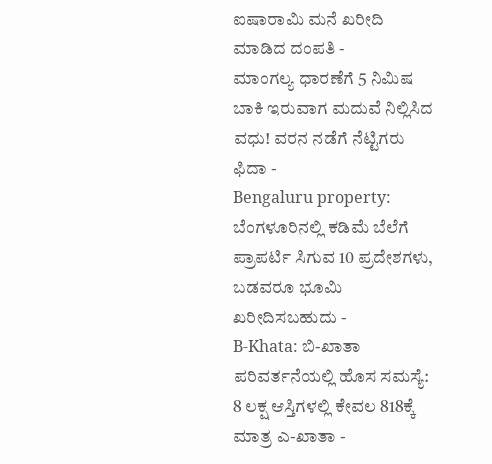ಐಷಾರಾಮಿ ಮನೆ ಖರೀದಿ ಮಾಡಿದ ದಂಪತಿ -
ಮಾಂಗಲ್ಯ ಧಾರಣೆಗೆ 5 ನಿಮಿಷ ಬಾಕಿ ಇರುವಾಗ ಮದುವೆ ನಿಲ್ಲಿಸಿದ ವಧು! ವರನ ನಡೆಗೆ ನೆಟ್ಟಿಗರು ಫಿದಾ -
Bengaluru property: ಬೆಂಗಳೂರಿನಲ್ಲಿ ಕಡಿಮೆ ಬೆಲೆಗೆ ಪ್ರಾಪರ್ಟಿ ಸಿಗುವ 10 ಪ್ರದೇಶಗಳು, ಬಡವರೂ ಭೂಮಿ ಖರೀದಿಸಬಹುದು -
B-Khata: ಬಿ-ಖಾತಾ ಪರಿವರ್ತನೆಯಲ್ಲಿ ಹೊಸ ಸಮಸ್ಯೆ: 8 ಲಕ್ಷ ಆಸ್ತಿಗಳಲ್ಲಿ ಕೇವಲ 818ಕ್ಕೆ ಮಾತ್ರ ಎ-ಖಾತಾ -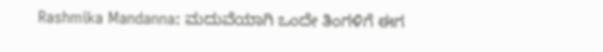Rashmika Mandanna: ಮದುವೆಯಾಗಿ ಒಂದೇ ತಿಂಗಳಿಗೆ ಈಗ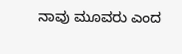ನಾವು ಮೂವರು ಎಂದ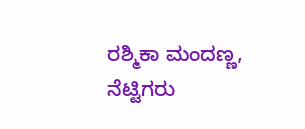ರಶ್ಮಿಕಾ ಮಂದಣ್ಣ, ನೆಟ್ಟಿಗರು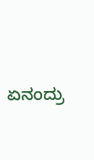ಏನಂದ್ರು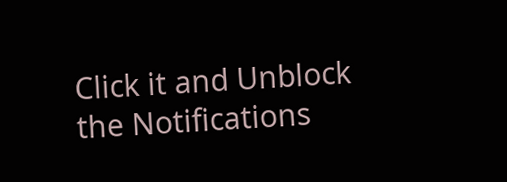Click it and Unblock the Notifications